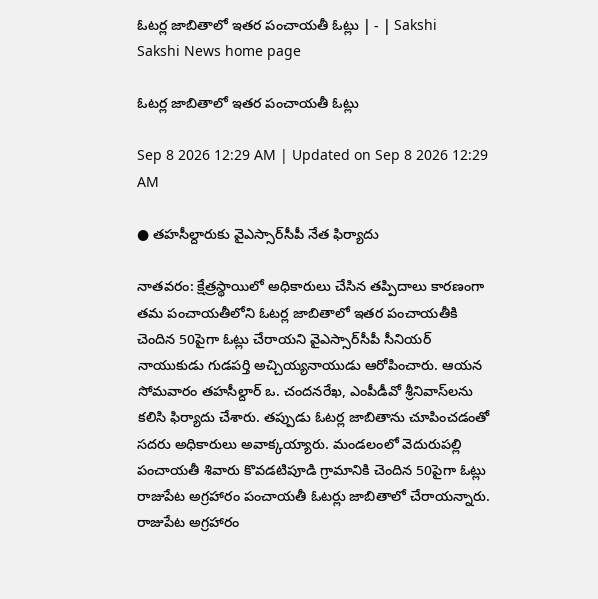ఓటర్ల జాబితాలో ఇతర పంచాయతీ ఓట్లు | - | Sakshi
Sakshi News home page

ఓటర్ల జాబితాలో ఇతర పంచాయతీ ఓట్లు

Sep 8 2026 12:29 AM | Updated on Sep 8 2026 12:29 AM

● తహసీల్దారుకు వైఎస్సార్‌సీపీ నేత ఫిర్యాదు

నాతవరం: క్షేత్రస్థాయిలో అధికారులు చేసిన తప్పిదాలు కారణంగా తమ పంచాయతీలోని ఓటర్ల జాబితాలో ఇతర పంచాయతీకి చెందిన 50పైగా ఓట్లు చేరాయని వైఎస్సార్‌సీపీ సీనియర్‌ నాయుకుడు గుడపర్తి అచ్చియ్యనాయుడు ఆరోపించారు. ఆయన సోమవారం తహసీల్దార్‌ ఒ. చందనరేఖ, ఎంపీడీవో శ్రీనివాస్‌లను కలిసి ఫిర్యాదు చేశారు. తప్పుడు ఓటర్ల జాబితాను చూపించడంతో సదరు అధికారులు అవాక్కయ్యారు. మండలంలో వెదురుపల్లి పంచాయతీ శివారు కొవడటిపూడి గ్రామానికి చెందిన 50పైగా ఓట్లు రాజుపేట అగ్రహారం పంచాయతీ ఓటర్లు జాబితాలో చేరాయన్నారు. రాజుపేట అగ్రహారం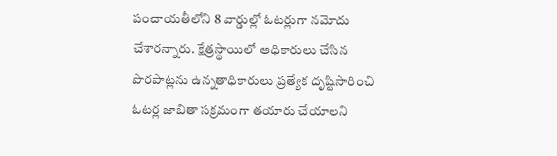పంచాయతీలోని 8 వార్డుల్లో ఓటర్లుగా నమోదు చేశారన్నారు. క్షేత్రస్థాయిలో అధికారులు చేసిన పొరపాట్లను ఉన్నతాధికారులు ప్రత్యేక దృష్టిసారించి ఓటర్ల జాబితా సక్రమంగా తయారు చేయాలని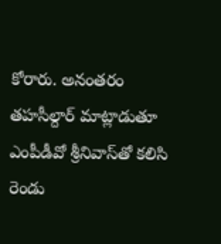కోరారు. అనంతరం తహసీల్దార్‌ మాట్లాడుతూ ఎంపీడీవో శ్రీనివాస్‌తో కలిసి రెండు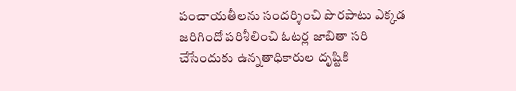పంచాయతీలను సందర్శించి పొరపాటు ఎక్కడ జరిగిందో పరిశీలించి ఓటర్ల జాబితా సరి చేసేందుకు ఉన్నతాధికారుల దృష్టికి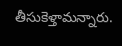తీసుకెళ్తామన్నారు.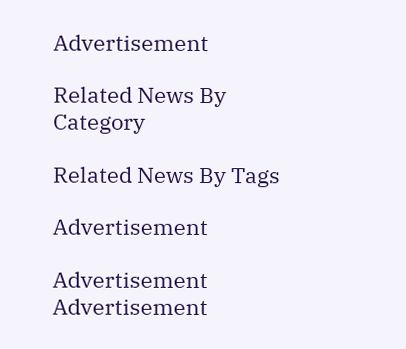Advertisement

Related News By Category

Related News By Tags

Advertisement

Advertisement
Advertisement